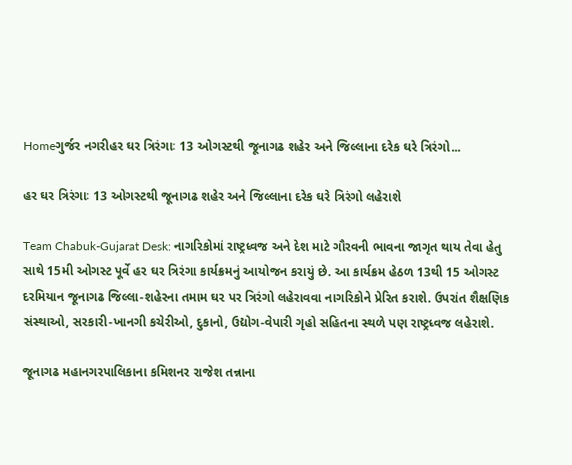Homeગુર્જર નગરીહર ઘર ત્રિરંગાઃ 13 ઓગસ્ટથી જૂનાગઢ શહેર અને જિલ્લાના દરેક ઘરે ત્રિરંગો...

હર ઘર ત્રિરંગાઃ 13 ઓગસ્ટથી જૂનાગઢ શહેર અને જિલ્લાના દરેક ઘરે ત્રિરંગો લહેરાશે

Team Chabuk-Gujarat Desk: નાગરિકોમાં રાષ્ટ્રધ્વજ અને દેશ માટે ગૌરવની ભાવના જાગૃત થાય તેવા હેતુ સાથે 15મી ઓગસ્ટ પૂર્વે હર ઘર ત્રિરંગા કાર્યક્રમનું આયોજન કરાયું છે. આ કાર્યક્રમ હેઠળ 13થી 15 ઓગસ્ટ દરમિયાન જૂનાગઢ જિલ્લા-શહેરના તમામ ઘર પર ત્રિરંગો લહેરાવવા નાગરિકોને પ્રેરિત કરાશે. ઉપરાંત શૈક્ષણિક સંસ્થાઓ, સરકારી-ખાનગી કચેરીઓ, દુકાનો, ઉદ્યોગ-વેપારી ગૃહો સહિતના સ્થળે પણ રાષ્ટ્રધ્વજ લહેરાશે.

જૂનાગઢ મહાનગરપાલિકાના કમિશનર રાજેશ તન્નાના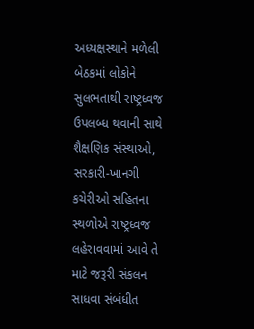અધ્યક્ષસ્થાને મળેલી બેઠકમાં લોકોને સુલભતાથી રાષ્ટ્રધ્વજ ઉપલબ્ધ થવાની સાથે શૈક્ષણિક સંસ્થાઓ, સરકારી-ખાનગી કચેરીઓ સહિતના સ્થળોએ રાષ્ટ્રધ્વજ લહેરાવવામાં આવે તે માટે જરૂરી સંકલન સાધવા સંબંધીત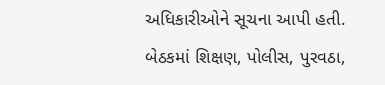અધિકારીઓને સૂચના આપી હતી. બેઠકમાં શિક્ષણ, પોલીસ, પુરવઠા,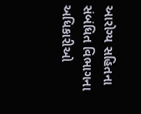આરોગ્ય સહિતના સંબંધિત વિભાગના અધિકારીઓ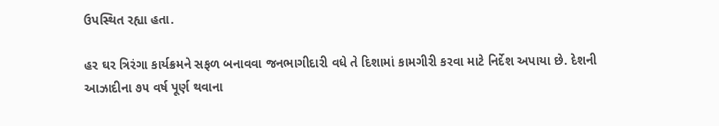ઉપસ્થિત રહ્યા હતા.

હર ઘર ત્રિરંગા કાર્યક્રમને સફળ બનાવવા જનભાગીદારી વધે તે દિશામાં કામગીરી કરવા માટે નિર્દેશ અપાયા છે. દેશની આઝાદીના ૭૫ વર્ષ પૂર્ણ થવાના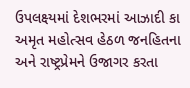ઉપલક્ષ્યમાં દેશભરમાં આઝાદી કા અમૃત મહોત્સવ હેઠળ જનહિતના અને રાષ્ટ્રપ્રેમને ઉજાગર કરતા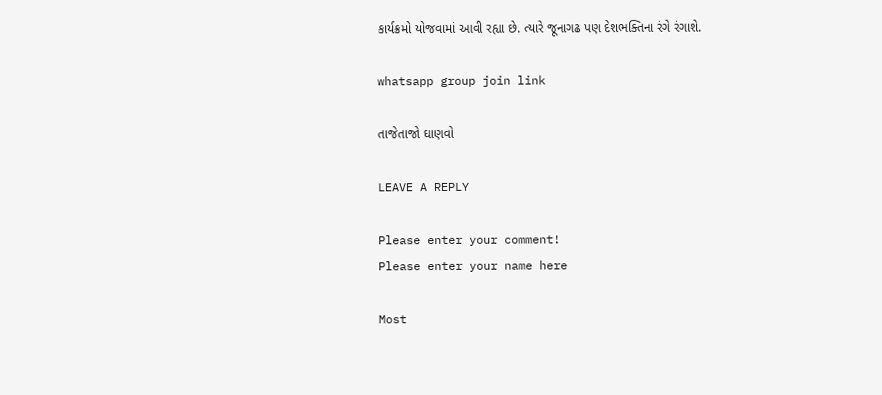કાર્યક્રમો યોજવામાં આવી રહ્યા છે. ત્યારે જૂનાગઢ પણ દેશભક્તિના રંગે રંગાશે.

whatsapp group join link

તાજેતાજો ઘાણવો

LEAVE A REPLY

Please enter your comment!
Please enter your name here

Most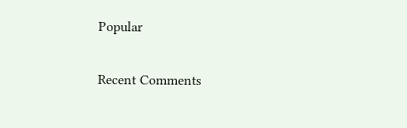Popular

Recent Comments